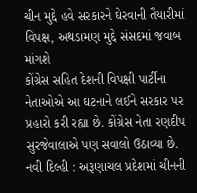ચીન મુદ્દે હવે સરકારને ઘેરવાની તૈયારીમાં વિપક્ષ, અથડામણ મુદ્દે સંસદમાં જવાબ માંગશે
કોંગ્રેસ સહિત દેશની વિપક્ષી પાર્ટીના નેતાઓએ આ ઘટનાને લઈને સરકાર પર પ્રહારો કરી રહ્યા છે. કોંગ્રેસ નેતા રણદીપ સુરજેવાલાએ પણ સવાલો ઉઠાવ્યા છે.
નવી દિલ્હી : અરૂણાચલ પ્રદેશમાં ચીનની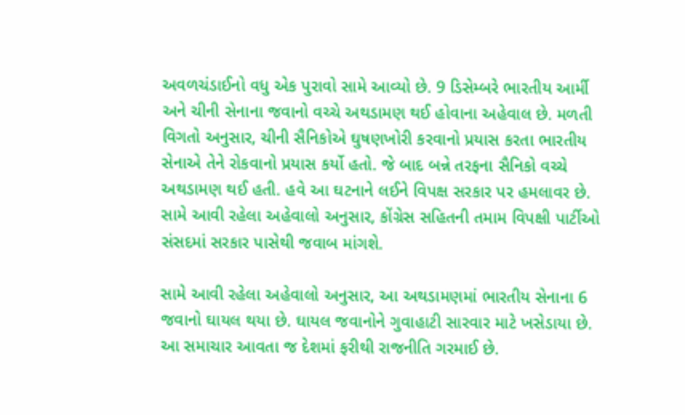અવળચંડાઈનો વધુ એક પુરાવો સામે આવ્યો છે. 9 ડિસેમ્બરે ભારતીય આર્મી અને ચીની સેનાના જવાનો વચ્ચે અથડામણ થઈ હોવાના અહેવાલ છે. મળતી વિગતો અનુસાર, ચીની સૈનિકોએ ઘુષણખોરી કરવાનો પ્રયાસ કરતા ભારતીય સેનાએ તેને રોકવાનો પ્રયાસ કર્યો હતો. જે બાદ બન્ને તરફના સૈનિકો વચ્ચે અથડામણ થઈ હતી. હવે આ ઘટનાને લઈને વિપક્ષ સરકાર પર હમલાવર છે. સામે આવી રહેલા અહેવાલો અનુસાર, કોંગ્રેસ સહિતની તમામ વિપક્ષી પાર્ટીઓ સંસદમાં સરકાર પાસેથી જવાબ માંગશે.

સામે આવી રહેલા અહેવાલો અનુસાર, આ અથડામણમાં ભારતીય સેનાના 6 જવાનો ઘાયલ થયા છે. ઘાયલ જવાનોને ગુવાહાટી સારવાર માટે ખસેડાયા છે. આ સમાચાર આવતા જ દેશમાં ફરીથી રાજનીતિ ગરમાઈ છે.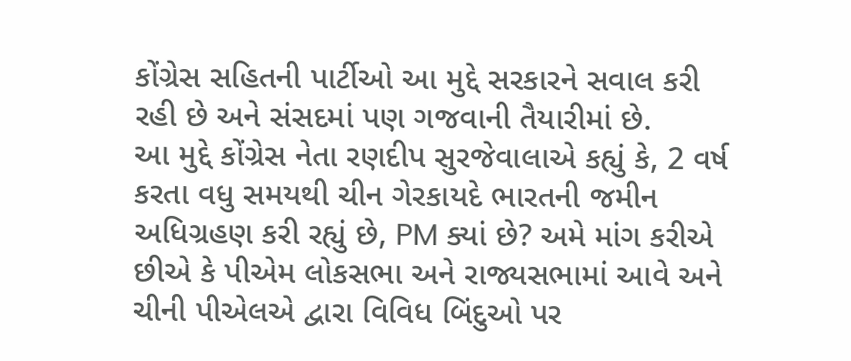કોંગ્રેસ સહિતની પાર્ટીઓ આ મુદ્દે સરકારને સવાલ કરી રહી છે અને સંસદમાં પણ ગજવાની તૈયારીમાં છે.
આ મુદ્દે કોંગ્રેસ નેતા રણદીપ સુરજેવાલાએ કહ્યું કે, 2 વર્ષ કરતા વધુ સમયથી ચીન ગેરકાયદે ભારતની જમીન અધિગ્રહણ કરી રહ્યું છે, PM ક્યાં છે? અમે માંગ કરીએ છીએ કે પીએમ લોકસભા અને રાજ્યસભામાં આવે અને ચીની પીએલએ દ્વારા વિવિધ બિંદુઓ પર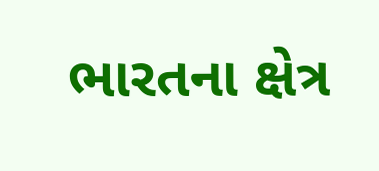ભારતના ક્ષેત્ર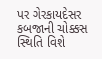પર ગેરકાયદેસર કબજાની ચોક્કસ સ્થિતિ વિશે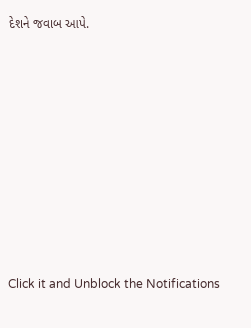દેશને જવાબ આપે.












Click it and Unblock the Notifications